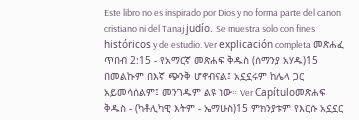Este libro no es inspirado por Dios y no forma parte del canon cristiano ni del Tanaj judío. Se muestra solo con fines históricos y de estudio. Ver explicación completa መጽሐፈ ጥበብ 2:15 - የአማርኛ መጽሐፍ ቅዱስ (ሰማንያ አሃዱ)15 በመልኩም በእኛ ጭንቅ ሆኖብናል፤ አኗኗሩም ከሌላ ጋር አይመሳሰልም፤ መንገዱም ልዩ ነው። Ver Capítuloመጽሐፍ ቅዱስ - (ካቶሊካዊ እትም - ኤማሁስ)15 ምክንያቱም የእርሱ አኗኗር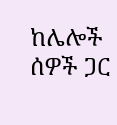ከሌሎች ሰዎች ጋር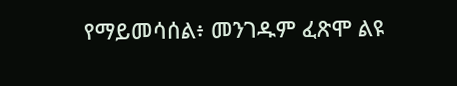የማይመሳሰል፥ መንገዱም ፈጽሞ ልዩ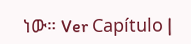ነው። Ver Capítulo |